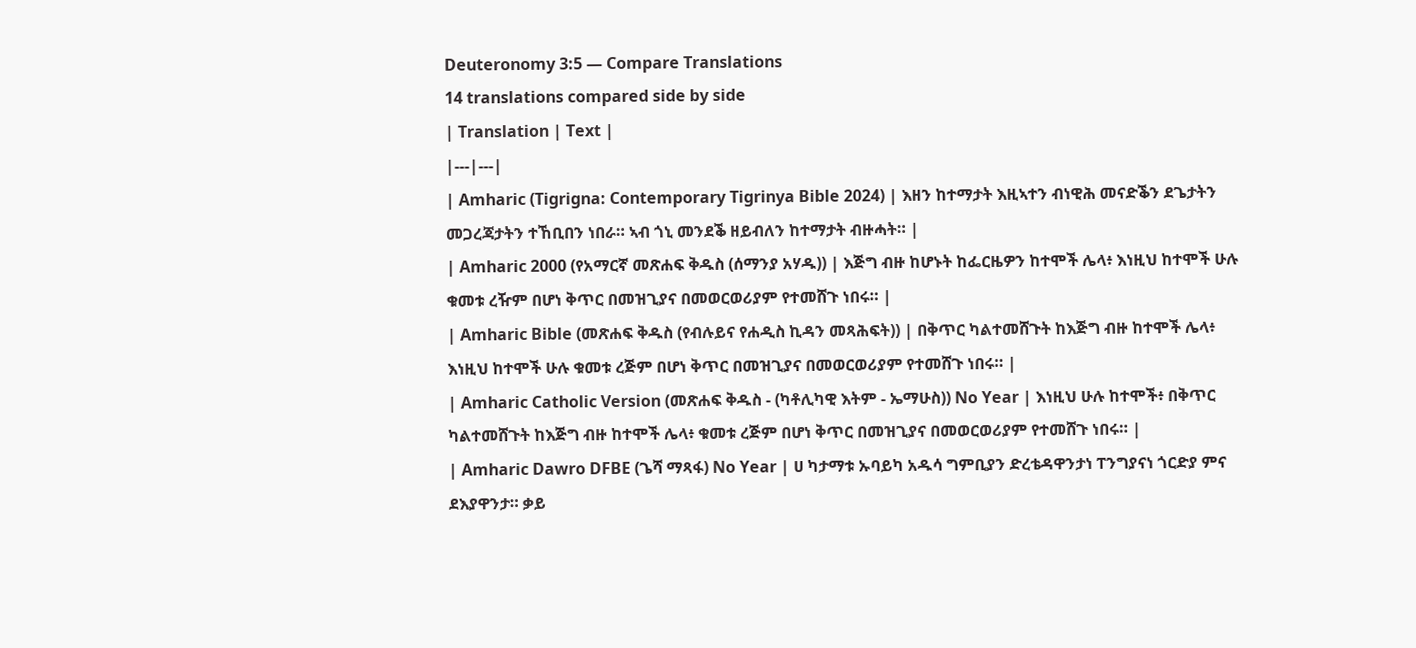Deuteronomy 3:5 — Compare Translations
14 translations compared side by side
| Translation | Text |
|---|---|
| Amharic (Tigrigna: Contemporary Tigrinya Bible 2024) | እዘን ከተማታት እዚኣተን ብነዊሕ መናድቕን ደጌታትን መጋረጃታትን ተኸቢበን ነበራ። ኣብ ጎኒ መንደቕ ዘይብለን ከተማታት ብዙሓት። |
| Amharic 2000 (የአማርኛ መጽሐፍ ቅዱስ (ሰማንያ አሃዱ)) | እጅግ ብዙ ከሆኑት ከፌርዜዎን ከተሞች ሌላ፥ እነዚህ ከተሞች ሁሉ ቁመቱ ረዥም በሆነ ቅጥር በመዝጊያና በመወርወሪያም የተመሸጉ ነበሩ። |
| Amharic Bible (መጽሐፍ ቅዱስ (የብሉይና የሐዲስ ኪዳን መጻሕፍት)) | በቅጥር ካልተመሸጉት ከእጅግ ብዙ ከተሞች ሌላ፥ እነዚህ ከተሞች ሁሉ ቁመቱ ረጅም በሆነ ቅጥር በመዝጊያና በመወርወሪያም የተመሸጉ ነበሩ። |
| Amharic Catholic Version (መጽሐፍ ቅዱስ - (ካቶሊካዊ እትም - ኤማሁስ)) No Year | እነዚህ ሁሉ ከተሞች፥ በቅጥር ካልተመሸጉት ከእጅግ ብዙ ከተሞች ሌላ፥ ቁመቱ ረጅም በሆነ ቅጥር በመዝጊያና በመወርወሪያም የተመሸጉ ነበሩ። |
| Amharic Dawro DFBE (ጌሻ ማጻፋ) No Year | ሀ ካታማቱ ኡባይካ አዱሳ ግምቢያን ድረቴዳዋንታነ ፐንግያናነ ጎርድያ ምና ደእያዋንታ። ቃይ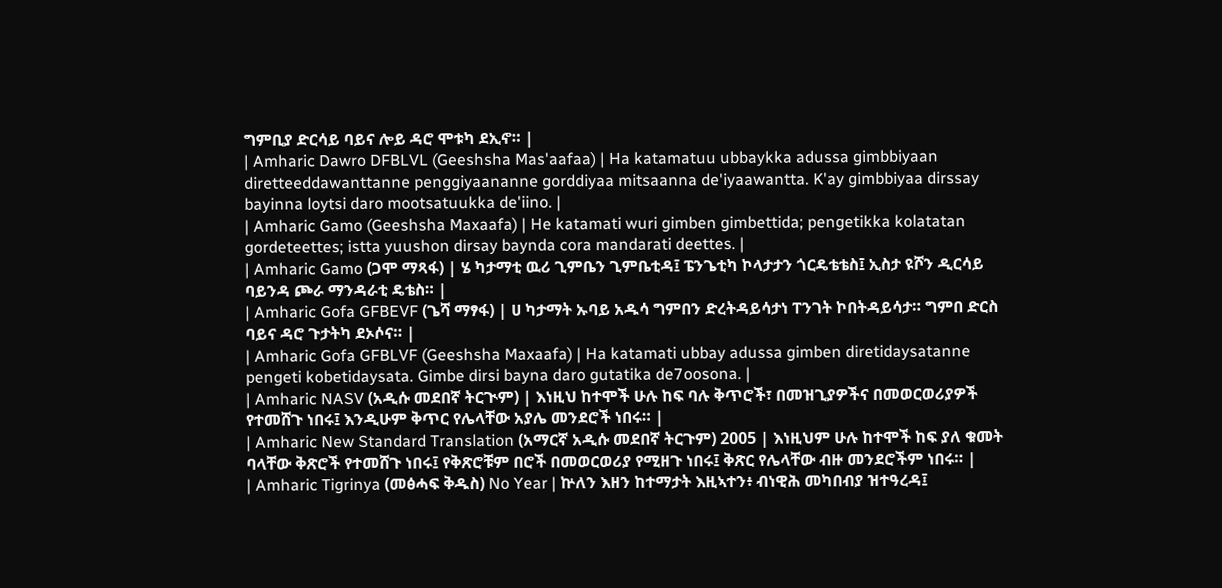ግምቢያ ድርሳይ ባይና ሎይ ዳሮ ሞቱካ ደኢኖ። |
| Amharic Dawro DFBLVL (Geeshsha Mas'aafaa) | Ha katamatuu ubbaykka adussa gimbbiyaan diretteeddawanttanne penggiyaananne gorddiyaa mitsaanna de'iyaawantta. K'ay gimbbiyaa dirssay bayinna loytsi daro mootsatuukka de'iino. |
| Amharic Gamo (Geeshsha Maxaafa) | He katamati wuri gimben gimbettida; pengetikka kolatatan gordeteettes; istta yuushon dirsay baynda cora mandarati deettes. |
| Amharic Gamo (ጋሞ ማጻፋ) | ሄ ካታማቲ ዉሪ ጊምቤን ጊምቤቲዳ፤ ፔንጌቲካ ኮላታታን ጎርዴቴቴስ፤ ኢስታ ዩሾን ዲርሳይ ባይንዳ ጮራ ማንዳራቲ ዴቴስ። |
| Amharic Gofa GFBEVF (ጌሻ ማፃፋ) | ሀ ካታማት ኡባይ አዱሳ ግምበን ድረትዳይሳታነ ፐንገት ኮበትዳይሳታ። ግምበ ድርስ ባይና ዳሮ ጉታትካ ደኦሶና። |
| Amharic Gofa GFBLVF (Geeshsha Maxaafa) | Ha katamati ubbay adussa gimben diretidaysatanne pengeti kobetidaysata. Gimbe dirsi bayna daro gutatika de7oosona. |
| Amharic NASV (አዲሱ መደበኛ ትርጒም) | እነዚህ ከተሞች ሁሉ ከፍ ባሉ ቅጥሮች፣ በመዝጊያዎችና በመወርወሪያዎች የተመሸጉ ነበሩ፤ እንዲሁም ቅጥር የሌላቸው አያሌ መንደሮች ነበሩ። |
| Amharic New Standard Translation (አማርኛ አዲሱ መደበኛ ትርጉም) 2005 | እነዚህም ሁሉ ከተሞች ከፍ ያለ ቁመት ባላቸው ቅጽሮች የተመሸጉ ነበሩ፤ የቅጽሮቹም በሮች በመወርወሪያ የሚዘጉ ነበሩ፤ ቅጽር የሌላቸው ብዙ መንደሮችም ነበሩ። |
| Amharic Tigrinya (መፅሓፍ ቅዱስ) No Year | ኵለን እዘን ከተማታት እዚኣተን፥ ብነዊሕ መካበብያ ዝተዓረዳ፤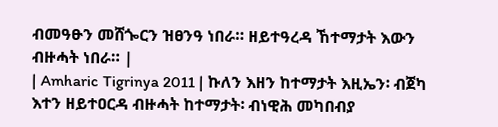ብመዓፁን መሸጐርን ዝፀንዓ ነበራ። ዘይተዓረዳ ኸተማታት እውን ብዙሓት ነበራ። |
| Amharic Tigrinya 2011 | ኩለን እዘን ከተማታት እዚኤን፡ ብጀካ እተን ዘይተዐርዳ ብዙሓት ከተማታት፡ ብነዊሕ መካበብያ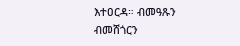እተዐርዳ። ብመዓጹን ብመሸጎርን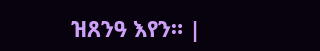ዝጸንዓ እየን። |